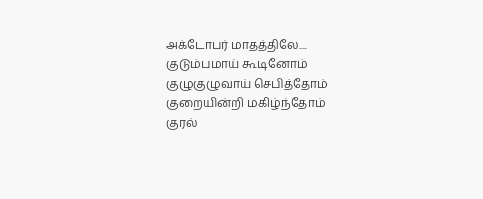அக்டோபர் மாதத்திலே....
குடும்பமாய் கூடினோம்
குழுகுழுவாய் செபித்தோம்
குறையின்றி மகிழ்ந்தோம்
குரல்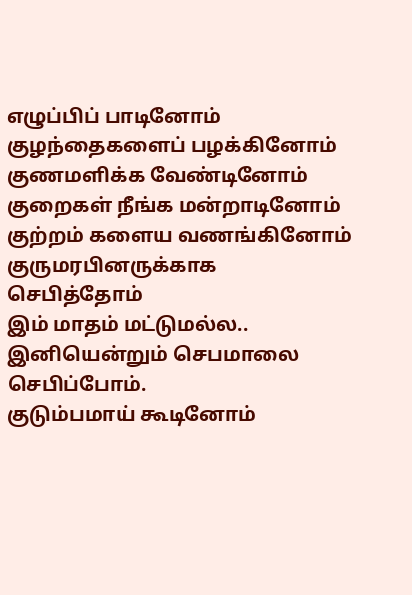எழுப்பிப் பாடினோம்
குழந்தைகளைப் பழக்கினோம்
குணமளிக்க வேண்டினோம்
குறைகள் நீங்க மன்றாடினோம்
குற்றம் களைய வணங்கினோம்
குருமரபினருக்காக
செபித்தோம்
இம் மாதம் மட்டுமல்ல..
இனியென்றும் செபமாலை செபிப்போம்.
குடும்பமாய் கூடினோம்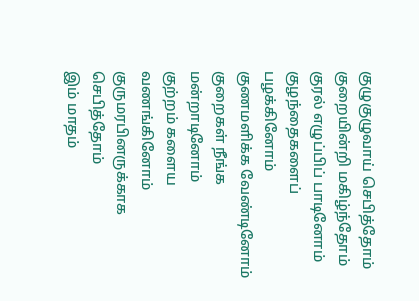குழுகுழுவாய் செபித்தோம்
குறையின்றி மகிழ்ந்தோம்
குரல் எழுப்பிப் பாடினோம்
குழந்தைகளைப் பழக்கினோம்
குணமளிக்க வேண்டினோம்
குறைகள் நீங்க மன்றாடினோம்
குற்றம் களைய வணங்கினோம்
குருமரபினருக்காக
செபித்தோம்
இம் மாதம்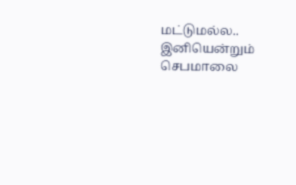மட்டுமல்ல..
இனியென்றும் செபமாலை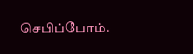செபிப்போம்.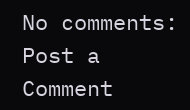No comments:
Post a Comment